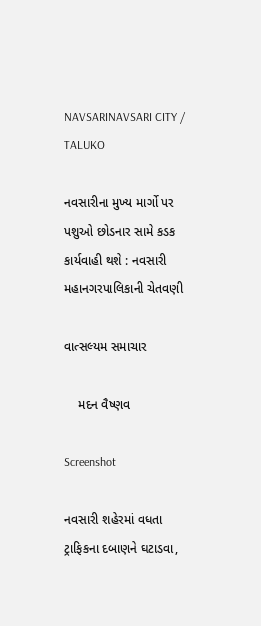NAVSARINAVSARI CITY / TALUKO

નવસારીના મુખ્ય માર્ગો પર પશુઓ છોડનાર સામે કડક કાર્યવાહી થશે : નવસારી મહાનગરપાલિકાની ચેતવણી

વાત્સલ્યમ સમાચાર

    મદન વૈષ્ણવ

Screenshot

નવસારી શહેરમાં વધતા ટ્રાફિકના દબાણને ઘટાડવા,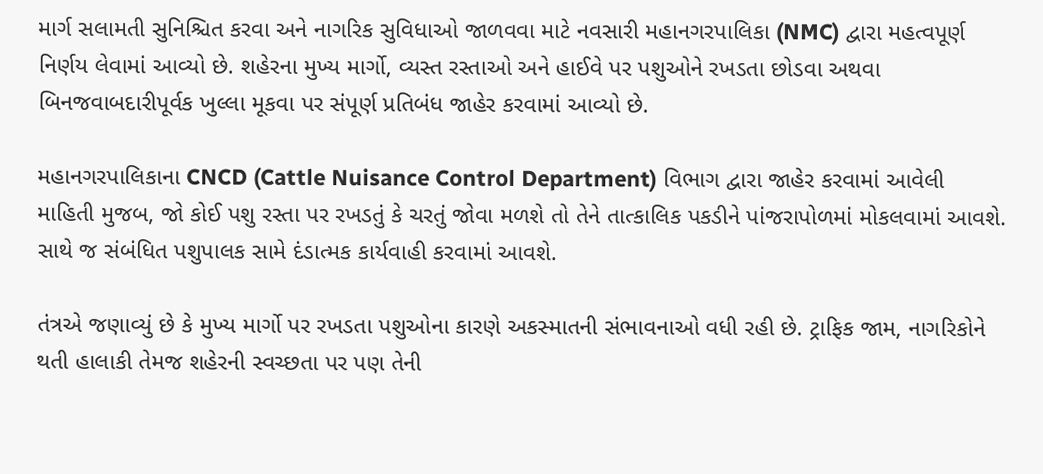માર્ગ સલામતી સુનિશ્ચિત કરવા અને નાગરિક સુવિધાઓ જાળવવા માટે નવસારી મહાનગરપાલિકા (NMC) દ્વારા મહત્વપૂર્ણ નિર્ણય લેવામાં આવ્યો છે. શહેરના મુખ્ય માર્ગો, વ્યસ્ત રસ્તાઓ અને હાઈવે પર પશુઓને રખડતા છોડવા અથવા બિનજવાબદારીપૂર્વક ખુલ્લા મૂકવા પર સંપૂર્ણ પ્રતિબંધ જાહેર કરવામાં આવ્યો છે.

મહાનગરપાલિકાના CNCD (Cattle Nuisance Control Department) વિભાગ દ્વારા જાહેર કરવામાં આવેલી માહિતી મુજબ, જો કોઈ પશુ રસ્તા પર રખડતું કે ચરતું જોવા મળશે તો તેને તાત્કાલિક પકડીને પાંજરાપોળમાં મોકલવામાં આવશે. સાથે જ સંબંધિત પશુપાલક સામે દંડાત્મક કાર્યવાહી કરવામાં આવશે.

તંત્રએ જણાવ્યું છે કે મુખ્ય માર્ગો પર રખડતા પશુઓના કારણે અકસ્માતની સંભાવનાઓ વધી રહી છે. ટ્રાફિક જામ, નાગરિકોને થતી હાલાકી તેમજ શહેરની સ્વચ્છતા પર પણ તેની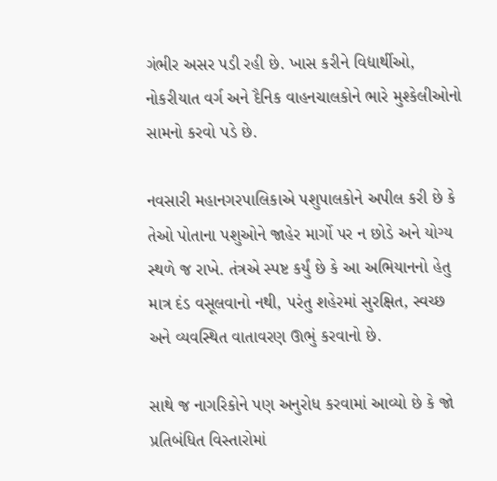ગંભીર અસર પડી રહી છે. ખાસ કરીને વિદ્યાર્થીઓ, નોકરીયાત વર્ગ અને દૈનિક વાહનચાલકોને ભારે મુશ્કેલીઓનો સામનો કરવો પડે છે.

નવસારી મહાનગરપાલિકાએ પશુપાલકોને અપીલ કરી છે કે તેઓ પોતાના પશુઓને જાહેર માર્ગો પર ન છોડે અને યોગ્ય સ્થળે જ રાખે. તંત્રએ સ્પષ્ટ કર્યું છે કે આ અભિયાનનો હેતુ માત્ર દંડ વસૂલવાનો નથી, પરંતુ શહેરમાં સુરક્ષિત, સ્વચ્છ અને વ્યવસ્થિત વાતાવરણ ઊભું કરવાનો છે.

સાથે જ નાગરિકોને પણ અનુરોધ કરવામાં આવ્યો છે કે જો પ્રતિબંધિત વિસ્તારોમાં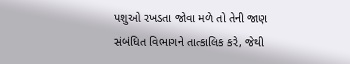પશુઓ રખડતા જોવા મળે તો તેની જાણ સંબંધિત વિભાગને તાત્કાલિક કરે, જેથી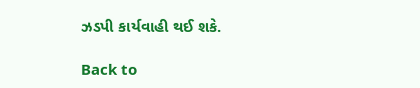ઝડપી કાર્યવાહી થઈ શકે.

Back to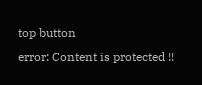top button
error: Content is protected !!